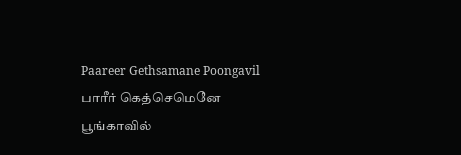Paareer Gethsamane Poongavil பாரீர் கெத்செமெனே பூங்காவில்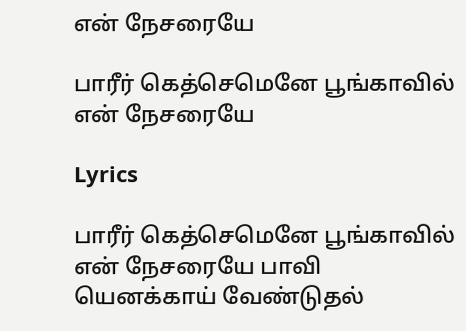என் நேசரையே

பாரீர் கெத்செமெனே பூங்காவில் என் நேசரையே

Lyrics

பாரீர் கெத்செமெனே பூங்காவில் என் நேசரையே பாவி யெனக்காய் வேண்டுதல்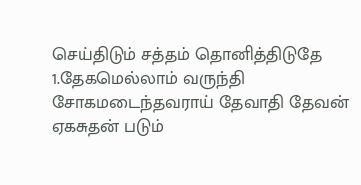செய்திடும் சத்தம் தொனித்திடுதே 1.தேகமெல்லாம் வருந்தி சோகமடைந்தவராய் தேவாதி தேவன் ஏகசுதன் படும்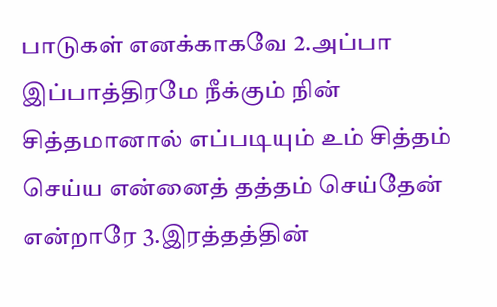பாடுகள் எனக்காகவே 2.அப்பா இப்பாத்திரமே நீக்கும் நின் சித்தமானால் எப்படியும் உம் சித்தம் செய்ய என்னைத் தத்தம் செய்தேன் என்றாரே 3.இரத்தத்தின்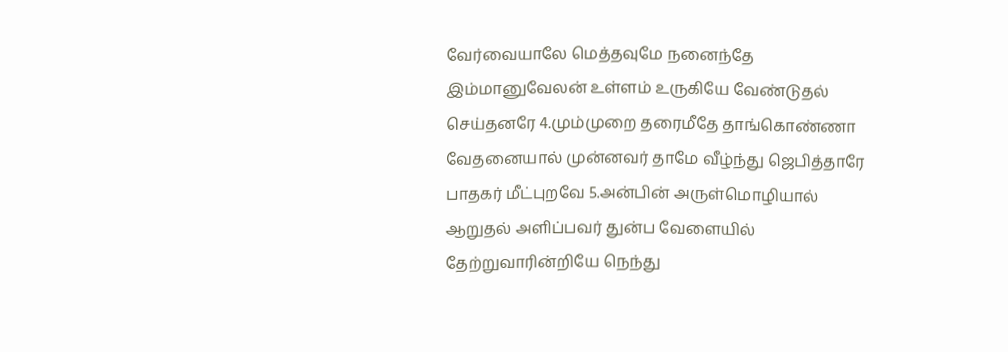வேர்வையாலே மெத்தவுமே நனைந்தே இம்மானுவேலன் உள்ளம் உருகியே வேண்டுதல் செய்தனரே 4.மும்முறை தரைமீதே தாங்கொண்ணா வேதனையால் முன்னவர் தாமே வீழ்ந்து ஜெபித்தாரே பாதகர் மீட்புறவே 5.அன்பின் அருள்மொழியால் ஆறுதல் அளிப்பவர் துன்ப வேளையில் தேற்றுவாரின்றியே நெந்து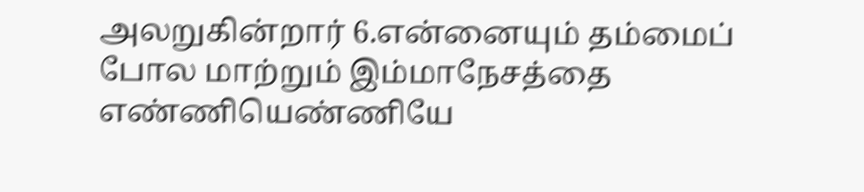அலறுகின்றார் 6.என்னையும் தம்மைப் போல மாற்றும் இம்மாநேசத்தை எண்ணியெண்ணியே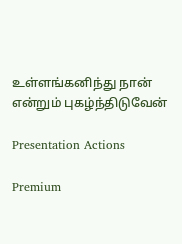உள்ளங்கனிந்து நான் என்றும் புகழ்ந்திடுவேன்

Presentation Actions

Premium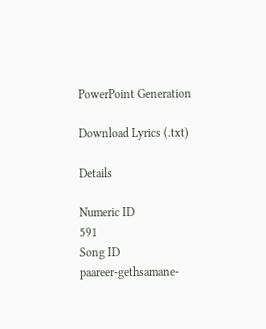PowerPoint Generation

Download Lyrics (.txt)

Details

Numeric ID
591
Song ID
paareer-gethsamane-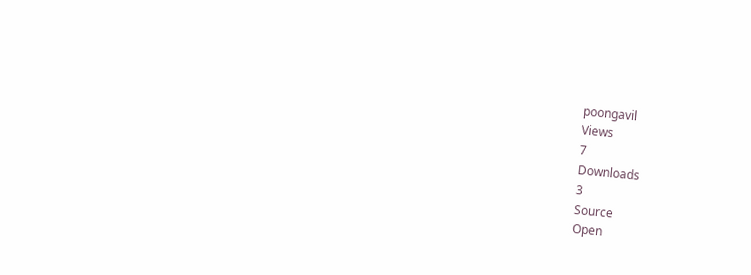poongavil
Views
7
Downloads
3
Source
Open